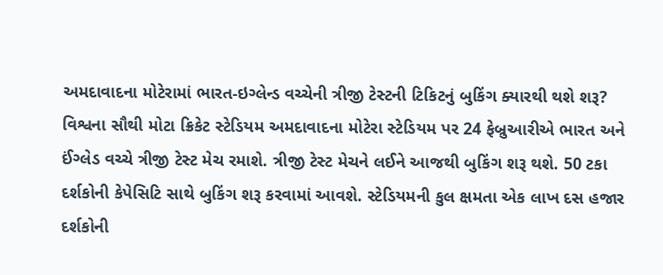અમદાવાદના મોટેરામાં ભારત-ઇગ્લેન્ડ વચ્ચેની ત્રીજી ટેસ્ટની ટિકિટનું બુકિંગ ક્યારથી થશે શરૂ?
વિશ્વના સૌથી મોટા ક્રિકેટ સ્ટેડિયમ અમદાવાદના મોટેરા સ્ટેડિયમ પર 24 ફેબ્રુઆરીએ ભારત અને ઈંગ્લેડ વચ્ચે ત્રીજી ટેસ્ટ મેચ રમાશે. ત્રીજી ટેસ્ટ મેચને લઈને આજથી બુકિંગ શરૂ થશે. 50 ટકા દર્શકોની કેપેસિટિ સાથે બુકિંગ શરૂ કરવામાં આવશે. સ્ટેડિયમની કુલ ક્ષમતા એક લાખ દસ હજાર દર્શકોની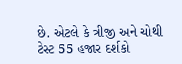છે. એટલે કે ત્રીજી અને ચોથી ટેસ્ટ 55 હજાર દર્શકો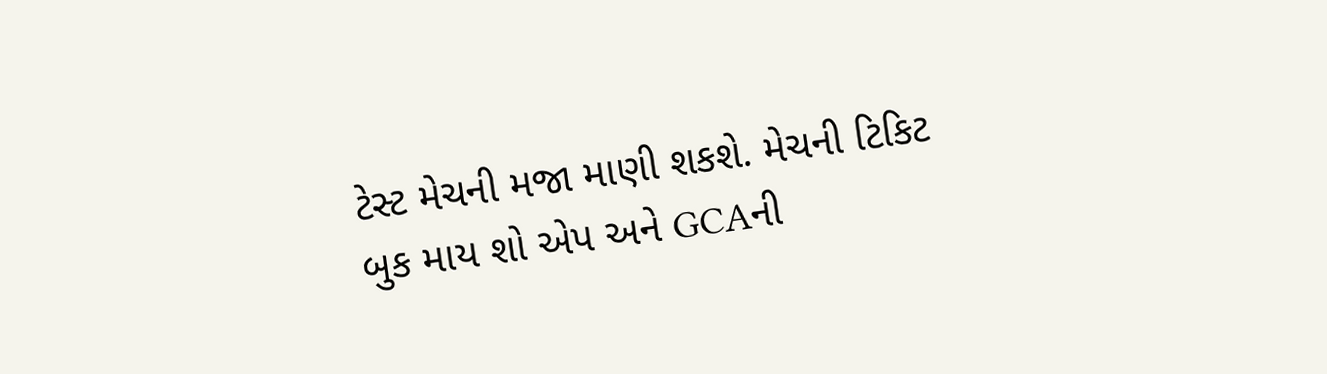ટેસ્ટ મેચની મજા માણી શકશે. મેચની ટિકિટ બુક માય શો એપ અને GCAની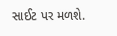સાઈટ પર મળશે.